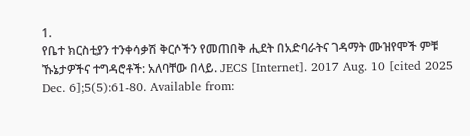1.
የቤተ ክርስቲያን ተንቀሳቃሽ ቅርሶችን የመጠበቅ ሒደት በአድባራትና ገዳማት ሙዝየሞች ምቹ ኹኔታዎችና ተግዳሮቶች: አለባቸው በላይ. JECS [Internet]. 2017 Aug. 10 [cited 2025 Dec. 6];5(5):61-80. Available from: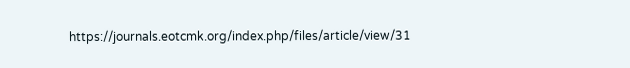https://journals.eotcmk.org/index.php/files/article/view/31